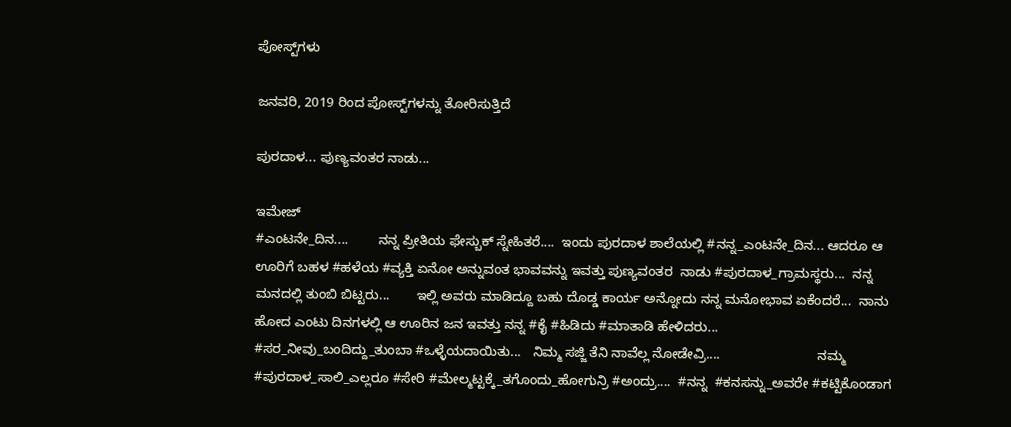ಪೋಸ್ಟ್‌ಗಳು

ಜನವರಿ, 2019 ರಿಂದ ಪೋಸ್ಟ್‌ಗಳನ್ನು ತೋರಿಸುತ್ತಿದೆ

ಪುರದಾಳ... ಪುಣ್ಯವಂತರ ನಾಡು...

ಇಮೇಜ್
#ಎಂಟನೇ_ದಿನ....        ನನ್ನ ಪ್ರೀತಿಯ ಫೇಸ್ಬುಕ್ ಸ್ನೇಹಿತರೆ....  ಇಂದು ಪುರದಾಳ ಶಾಲೆಯಲ್ಲಿ #ನನ್ನ_ಎಂಟನೇ_ದಿನ... ಆದರೂ ಆ ಊರಿಗೆ ಬಹಳ #ಹಳೆಯ #ವ್ಯಕ್ತಿ ಏನೋ ಅನ್ನುವಂತ ಭಾವವನ್ನು ಇವತ್ತು ಪುಣ್ಯವಂತರ  ನಾಡು #ಪುರದಾಳ_ಗ್ರಾಮಸ್ಥರು...  ನನ್ನ  ಮನದಲ್ಲಿ ತುಂಬಿ ಬಿಟ್ಟರು...       ಇಲ್ಲಿ ಅವರು ಮಾಡಿದ್ದೂ ಬಹು ದೊಡ್ಡ ಕಾರ್ಯ ಅನ್ನೋದು ನನ್ನ ಮನೋಭಾವ ಏಕೆಂದರೆ...  ನಾನು ಹೋದ ಎಂಟು ದಿನಗಳಲ್ಲಿ ಆ ಊರಿನ ಜನ ಇವತ್ತು ನನ್ನ #ಕೈ #ಹಿಡಿದು #ಮಾತಾಡಿ ಹೇಳಿದರು...             #ಸರ_ನೀವು_ಬಂದಿದ್ದು_ತುಂಬಾ #ಒಳ್ಳೆಯದಾಯಿತು...   ನಿಮ್ಮ ಸಜ್ಜಿ ತೆನಿ ನಾವೆಲ್ಲ ನೋಡೇವ್ರಿ....                          ನಮ್ಮ #ಪುರದಾಳ_ಸಾಲಿ_ಎಲ್ಲರೂ #ಸೇರಿ #ಮೇಲ್ಮಟ್ಟಕ್ಕೆ_ತಗೊಂದು_ಹೋಗುನ್ರಿ #ಅಂದ್ರು....  #ನನ್ನ  #ಕನಸನ್ನು_ಅವರೇ #ಕಟ್ಟಿಕೊಂಡಾಗ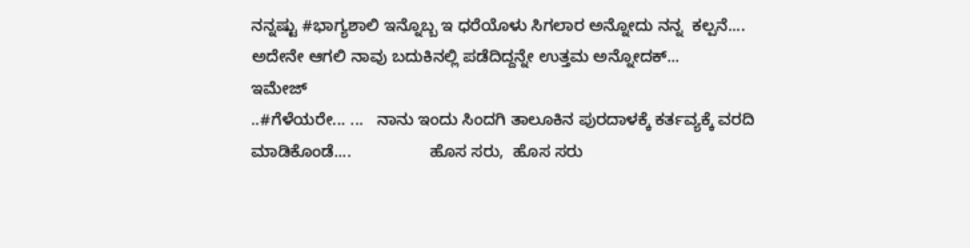ನನ್ನಷ್ಟು #ಭಾಗ್ಯಶಾಲಿ ಇನ್ನೊಬ್ಬ ಇ ಧರೆಯೊಳು ಸಿಗಲಾರ ಅನ್ನೋದು ನನ್ನ  ಕಲ್ಪನೆ....                  ಅದೇನೇ ಆಗಲಿ ನಾವು ಬದುಕಿನಲ್ಲಿ ಪಡೆದಿದ್ದನ್ನೇ ಉತ್ತಮ ಅನ್ನೋದಕ್...
ಇಮೇಜ್
..#ಗೆಳೆಯರೇ... ...   ನಾನು ಇಂದು ಸಿಂದಗಿ ತಾಲೂಕಿನ ಪುರದಾಳಕ್ಕೆ ಕರ್ತವ್ಯಕ್ಕೆ ವರದಿ ಮಾಡಿಕೊಂಡೆ....                 ಹೊಸ ಸರು,  ಹೊಸ ಸರು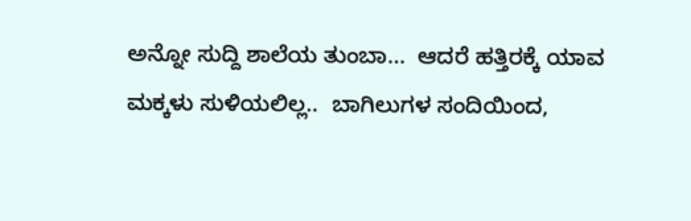ಅನ್ನೋ ಸುದ್ದಿ ಶಾಲೆಯ ತುಂಬಾ...  ಆದರೆ ಹತ್ತಿರಕ್ಕೆ ಯಾವ ಮಕ್ಕಳು ಸುಳಿಯಲಿಲ್ಲ..  ಬಾಗಿಲುಗಳ ಸಂದಿಯಿಂದ,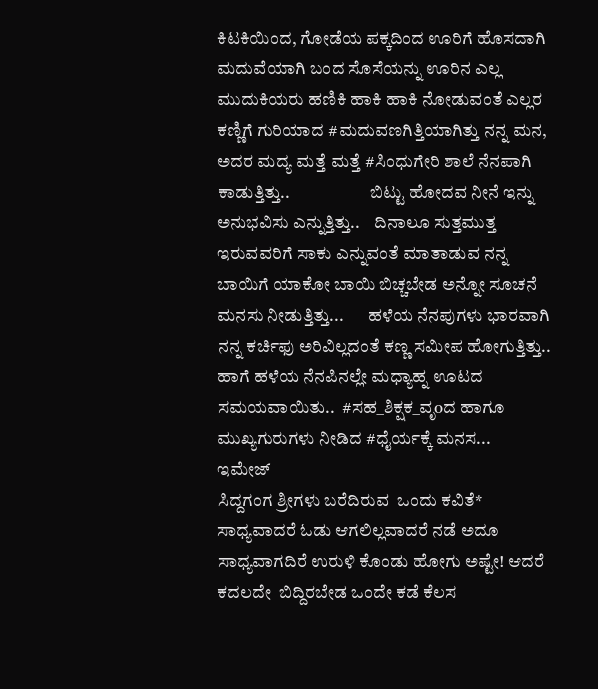ಕಿಟಕಿಯಿಂದ, ಗೋಡೆಯ ಪಕ್ಕದಿಂದ ಊರಿಗೆ ಹೊಸದಾಗಿ ಮದುವೆಯಾಗಿ ಬಂದ ಸೊಸೆಯನ್ನು ಊರಿನ ಎಲ್ಲ ಮುದುಕಿಯರು ಹಣಿಕಿ ಹಾಕಿ ಹಾಕಿ ನೋಡುವಂತೆ ಎಲ್ಲರ ಕಣ್ಣಿಗೆ ಗುರಿಯಾದ #ಮದುವಣಗಿತ್ತಿಯಾಗಿತ್ತು ನನ್ನ ಮನ,  ಅದರ ಮದ್ಯ ಮತ್ತೆ ಮತ್ತೆ #ಸಿಂಧುಗೇರಿ ಶಾಲೆ ನೆನಪಾಗಿ ಕಾಡುತ್ತಿತ್ತು..                       ಬಿಟ್ಟು ಹೋದವ ನೀನೆ ಇನ್ನು ಅನುಭವಿಸು ಎನ್ನುತ್ತಿತ್ತು..    ದಿನಾಲೂ ಸುತ್ತಮುತ್ತ ಇರುವವರಿಗೆ ಸಾಕು ಎನ್ನುವಂತೆ ಮಾತಾಡುವ ನನ್ನ ಬಾಯಿಗೆ ಯಾಕೋ ಬಾಯಿ ಬಿಚ್ಚಬೇಡ ಅನ್ನೋ ಸೂಚನೆ ಮನಸು ನೀಡುತ್ತಿತ್ತು...       ಹಳೆಯ ನೆನಪುಗಳು ಭಾರವಾಗಿ ನನ್ನ ಕರ್ಚಿಫು ಅರಿವಿಲ್ಲದಂತೆ ಕಣ್ಣ ಸಮೀಪ ಹೋಗುತ್ತಿತ್ತು..      ಹಾಗೆ ಹಳೆಯ ನೆನಪಿನಲ್ಲೇ ಮಧ್ಯಾಹ್ನ ಊಟದ ಸಮಯವಾಯಿತು..  #ಸಹ_ಶಿಕ್ಷಕ_ವೃoದ ಹಾಗೂ ಮುಖ್ಯಗುರುಗಳು ನೀಡಿದ #ಧೈರ್ಯಕ್ಕೆ ಮನಸ...
ಇಮೇಜ್
ಸಿದ್ದಗಂಗ ಶ್ರೀಗಳು ಬರೆದಿರುವ  ಒಂದು ಕವಿತೆ* ಸಾಧ್ಯವಾದರೆ ಓಡು ಆಗಲಿಲ್ಲವಾದರೆ ನಡೆ ಅದೂ ಸಾಧ್ಯವಾಗದಿರೆ ಉರುಳಿ ಕೊಂಡು ಹೋಗು ಅಷ್ಟೇ! ಆದರೆ ಕದಲದೇ  ಬಿದ್ದಿರಬೇಡ ಒಂದೇ ಕಡೆ ಕೆಲಸ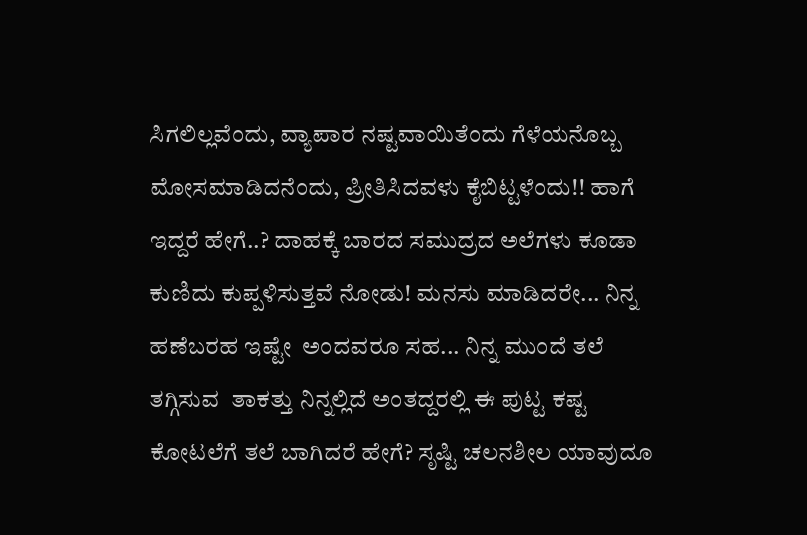ಸಿಗಲಿಲ್ಲವೆಂದು, ವ್ಯಾಪಾರ ನಷ್ಟವಾಯಿತೆಂದು ಗೆಳೆಯನೊಬ್ಬ ಮೋಸಮಾಡಿದನೆಂದು, ಪ್ರೀತಿಸಿದವಳು ಕೈಬಿಟ್ಟಳೆಂದು!! ಹಾಗೆ ಇದ್ದರೆ ಹೇಗೆ..? ದಾಹಕ್ಕೆ ಬಾರದ ಸಮುದ್ರದ ಅಲೆಗಳು ಕೂಡಾ ಕುಣಿದು ಕುಪ್ಪಳಿಸುತ್ತವೆ ನೋಡು! ಮನಸು ಮಾಡಿದರೇ... ನಿನ್ನ ಹಣೆಬರಹ ಇಷ್ಟೇ  ಅಂದವರೂ ಸಹ... ನಿನ್ನ ಮುಂದೆ ತಲೆ ತಗ್ಗಿಸುವ  ತಾಕತ್ತು ನಿನ್ನಲ್ಲಿದೆ ಅಂತದ್ದರಲ್ಲಿ ಈ ಪುಟ್ಟ ಕಷ್ಟ ಕೋಟಲೆಗೆ ತಲೆ ಬಾಗಿದರೆ ಹೇಗೆ? ಸೃಷ್ಟಿ ಚಲನಶೀಲ ಯಾವುದೂ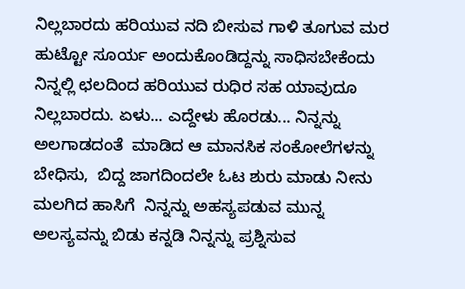ನಿಲ್ಲಬಾರದು ಹರಿಯುವ ನದಿ ಬೀಸುವ ಗಾಳಿ ತೂಗುವ ಮರ ಹುಟ್ಟೋ ಸೂರ್ಯ ಅಂದುಕೊಂಡಿದ್ದನ್ನು ಸಾಧಿಸಬೇಕೆಂದು  ನಿನ್ನಲ್ಲಿ ಛಲದಿಂದ ಹರಿಯುವ ರುಧಿರ ಸಹ ಯಾವುದೂ  ನಿಲ್ಲಬಾರದು. ಏಳು... ಎದ್ದೇಳು ಹೊರಡು... ನಿನ್ನನ್ನು ಅಲಗಾಡದಂತೆ  ಮಾಡಿದ ಆ ಮಾನಸಿಕ ‌ಸಂಕೋಲೆಗಳನ್ನು ಬೇಧಿಸು,  ಬಿದ್ದ ಜಾಗದಿಂದಲೇ ಓಟ ಶುರು ಮಾಡು ನೀನು ಮಲಗಿದ ಹಾಸಿಗೆ  ನಿನ್ನನ್ನು ಅಹಸ್ಯಪಡುವ ಮುನ್ನ  ಅಲಸ್ಯವನ್ನು ಬಿಡು ಕನ್ನಡಿ ನಿನ್ನನ್ನು ಪ್ರಶ್ನಿಸುವ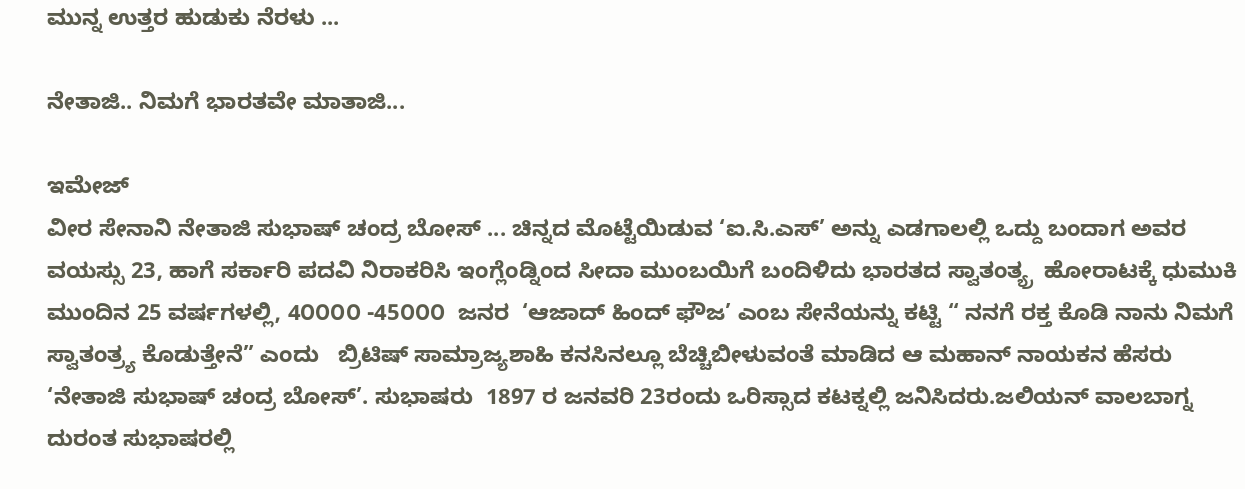ಮುನ್ನ ಉತ್ತರ ಹುಡುಕು ನೆರಳು ...

ನೇತಾಜಿ.. ನಿಮಗೆ ಭಾರತವೇ ಮಾತಾಜಿ...

ಇಮೇಜ್
ವೀರ ಸೇನಾನಿ ನೇತಾಜಿ ಸುಭಾಷ್ ಚಂದ್ರ ಬೋಸ್ ... ಚಿನ್ನದ ಮೊಟ್ಟೆಯಿಡುವ ‘ಐ.ಸಿ.ಎಸ್’ ಅನ್ನು ಎಡಗಾಲಲ್ಲಿ ಒದ್ದು ಬಂದಾಗ ಅವರ ವಯಸ್ಸು 23, ಹಾಗೆ ಸರ್ಕಾರಿ ಪದವಿ ನಿರಾಕರಿಸಿ ಇಂಗ್ಲೆಂಡ್ನಿಂದ ಸೀದಾ ಮುಂಬಯಿಗೆ ಬಂದಿಳಿದು ಭಾರತದ ಸ್ವಾತಂತ್ಯ್ರ  ಹೋರಾಟಕ್ಕೆ ಧುಮುಕಿ ಮುಂದಿನ 25 ವರ್ಷಗಳಲ್ಲಿ, 4೦೦೦೦ -45೦೦೦  ಜನರ  ‘ಆಜಾದ್ ಹಿಂದ್ ಫೌಜ’ ಎಂಬ ಸೇನೆಯನ್ನು ಕಟ್ಟಿ “ ನನಗೆ ರಕ್ತ ಕೊಡಿ ನಾನು ನಿಮಗೆ ಸ್ವಾತಂತ್ರ್ಯ ಕೊಡುತ್ತೇನೆ” ಎಂದು   ಬ್ರಿಟಿಷ್ ಸಾಮ್ರಾಜ್ಯಶಾಹಿ ಕನಸಿನಲ್ಲೂ ಬೆಚ್ಚಿಬೀಳುವಂತೆ ಮಾಡಿದ ಆ ಮಹಾನ್ ನಾಯಕನ ಹೆಸರು ‘ನೇತಾಜಿ ಸುಭಾಷ್ ಚಂದ್ರ ಬೋಸ್’. ಸುಭಾಷರು  1897 ರ ಜನವರಿ 23ರಂದು ಒರಿಸ್ಸಾದ ಕಟಕ್ನಲ್ಲಿ ಜನಿಸಿದರು.ಜಲಿಯನ್ ವಾಲಬಾಗ್ನ ದುರಂತ ಸುಭಾಷರಲ್ಲಿ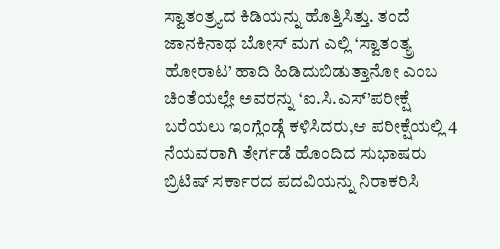ಸ್ವಾತಂತ್ರ್ಯದ ಕಿಡಿಯನ್ನು ಹೊತ್ತಿಸಿತ್ತು. ತಂದೆ ಜಾನಕಿನಾಥ ಬೋಸ್ ಮಗ ಎಲ್ಲಿ ‘ಸ್ವಾತಂತ್ಯ್ರ ಹೋರಾಟ’ ಹಾದಿ ಹಿಡಿದುಬಿಡುತ್ತಾನೋ ಎಂಬ ಚಿಂತೆಯಲ್ಲೇ ಅವರನ್ನು ‘ಐ.ಸಿ.ಎಸ್’ಪರೀಕ್ಷೆ ಬರೆಯಲು ಇಂಗ್ಲೆಂಡ್ಗೆ ಕಳಿಸಿದರು,ಆ ಪರೀಕ್ಷೆಯಲ್ಲಿ 4 ನೆಯವರಾಗಿ ತೇರ್ಗಡೆ ಹೊಂದಿದ ಸುಭಾಷರು ಬ್ರಿಟಿಷ್ ಸರ್ಕಾರದ ಪದವಿಯನ್ನು ನಿರಾಕರಿಸಿ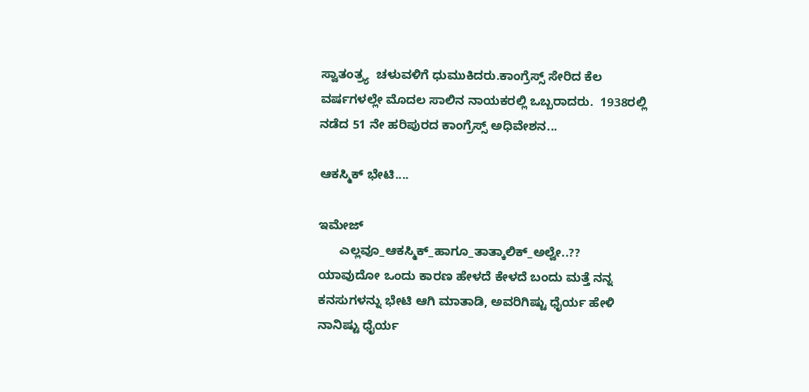ಸ್ವಾತಂತ್ರ್ಯ  ಚಳುವಳಿಗೆ ಧುಮುಕಿದರು.ಕಾಂಗ್ರೆಸ್ಸ್ ಸೇರಿದ ಕೆಲ ವರ್ಷಗಳಲ್ಲೇ ಮೊದಲ ಸಾಲಿನ ನಾಯಕರಲ್ಲಿ ಒಬ್ಬರಾದರು.  1938ರಲ್ಲಿ ನಡೆದ 51 ನೇ ಹರಿಪುರದ ಕಾಂಗ್ರೆಸ್ಸ್ ಅಧಿವೇಶನ...

ಆಕಸ್ಮಿಕ್ ಭೇಟಿ....

ಇಮೇಜ್
      ಎಲ್ಲವೂ_ಆಕಸ್ಮಿಕ್_ಹಾಗೂ_ತಾತ್ಕಾಲಿಕ್_ಅಲ್ವೇ..??                 ಯಾವುದೋ ಒಂದು ಕಾರಣ ಹೇಳದೆ ಕೇಳದೆ ಬಂದು ಮತ್ತೆ ನನ್ನ ಕನಸುಗಳನ್ನು ಭೇಟಿ ಆಗಿ ಮಾತಾಡಿ, ಅವರಿಗಿಷ್ಟು ಧೈರ್ಯ ಹೇಳಿ ನಾನಿಷ್ಟು ಧೈರ್ಯ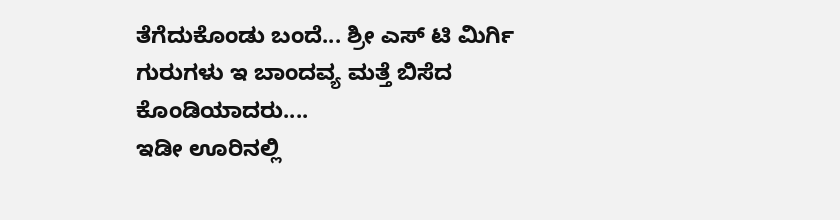ತೆಗೆದುಕೊಂಡು ಬಂದೆ... ಶ್ರೀ ಎಸ್ ಟಿ ಮಿರ್ಗಿ ಗುರುಗಳು ಇ ಬಾಂದವ್ಯ ಮತ್ತೆ ಬಿಸೆದ ಕೊಂಡಿಯಾದರು....                                    ಇಡೀ ಊರಿನಲ್ಲಿ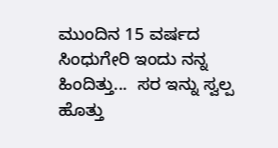ಮುಂದಿನ 15 ವರ್ಷದ ಸಿಂಧುಗೇರಿ ಇಂದು ನನ್ನ ಹಿಂದಿತ್ತು...  ಸರ ಇನ್ನು ಸ್ವಲ್ಪ ಹೊತ್ತು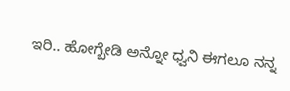ಇರಿ.. ಹೋಗ್ಬೇಡಿ ಅನ್ನೋ ಧ್ವನಿ ಈಗಲೂ ನನ್ನ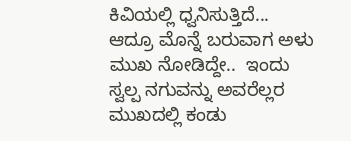ಕಿವಿಯಲ್ಲಿ ಧ್ವನಿಸುತ್ತಿದೆ...  ಆದ್ರೂ ಮೊನ್ನೆ ಬರುವಾಗ ಅಳು ಮುಖ ನೋಡಿದ್ದೇ..  ಇಂದು ಸ್ವಲ್ಪ ನಗುವನ್ನು ಅವರೆಲ್ಲರ ಮುಖದಲ್ಲಿ ಕಂಡು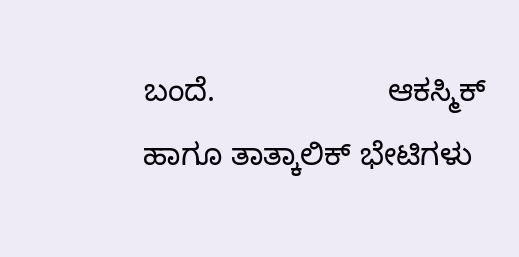ಬಂದೆ.                    ಆಕಸ್ಮಿಕ್ ಹಾಗೂ ತಾತ್ಕಾಲಿಕ್ ಭೇಟಿಗಳು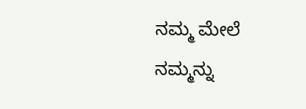ನಮ್ಮ ಮೇಲೆ ನಮ್ಮನ್ನು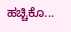ಹಚ್ಚಿಕೊ...